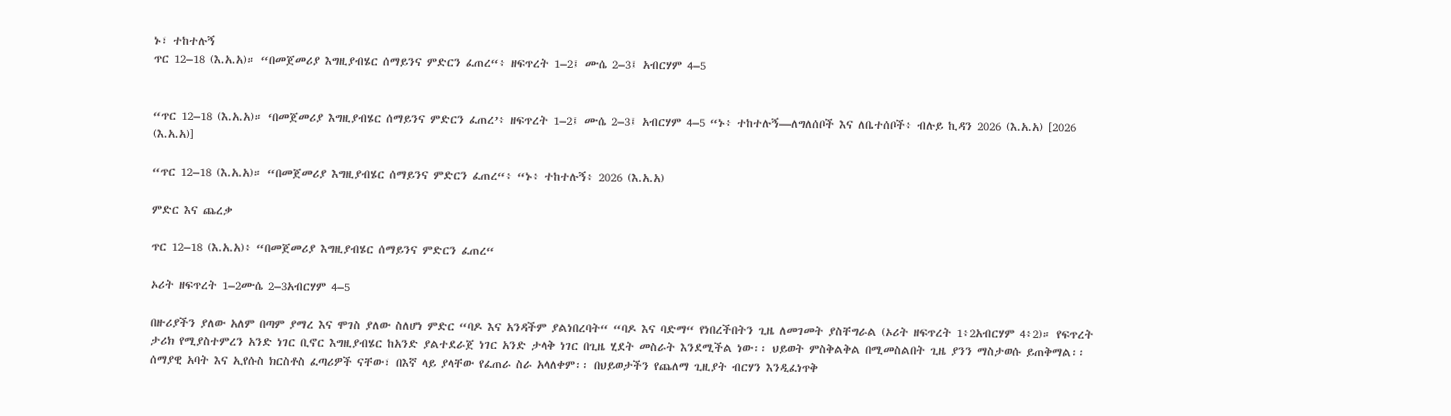ኑ፣ ተከተሉኝ
ጥር 12–18 (እ.አ.አ)። “በመጀመሪያ እግዚያብሄር ሰማይንና ምድርን ፈጠረ“፥ ዘፍጥረት 1–2፤ ሙሴ 2–3፤ አብርሃም 4–5


“ጥር 12–18 (እ.አ.አ)። ‘በመጀመሪያ እግዚያብሄር ሰማይንና ምድርን ፈጠረ’፥ ዘፍጥረት 1–2፤ ሙሴ 2–3፤ አብርሃም 4–5 “ኑ፥ ተከተሉኝ—ለግለሰቦች እና ለቤተሰቦች፥ ብሉይ ኪዳን 2026 (እ.አ.አ) [2026 (እ.አ.አ)]

“ጥር 12–18 (እ.አ.አ)። “በመጀመሪያ እግዚያብሄር ሰማይንና ምድርን ፈጠረ“፥ “ኑ፥ ተከተሉኝ፥ 2026 (እ.አ.አ)

ምድር እና ጨረቃ

ጥር 12–18 (እ.አ.አ)፥ “በመጀመሪያ እግዚያብሄር ሰማይንና ምድርን ፈጠረ“

ኦሪት ዘፍጥረት 1–2ሙሴ 2–3አብርሃም 4–5

በዙሪያችን ያለው አለም በጣም ያማረ እና ሞገስ ያለው ስለሆነ ምድር “ባዶ እና አንዳችም ያልነበረባት“ “ባዶ እና ባድማ“ የነበረችበትን ጊዜ ለመገመት ያስቸግራል (ኦሪት ዘፍጥረት 1፥2አብርሃም 4፥2)። የፍጥረት ታሪክ የሚያስተምረን አንድ ነገር ቢኖር እግዚያብሄር ከአንድ ያልተደራጀ ነገር አንድ ታላቅ ነገር በጊዜ ሂደት መስራት እንደሚችል ነው፡፡ ህይወት ምስቅልቅል በሚመስልበት ጊዜ ያንን ማስታወሱ ይጠቅማል፡፡ ሰማያዊ አባት እና ኢየሱስ ክርስቶስ ፈጣሪዎች ናቸው፣ በእኛ ላይ ያላቸው የፈጠራ ስራ አላለቀም፡፡ በህይወታችን የጨለማ ጊዚያት ብርሃን እንዲፈነጥቅ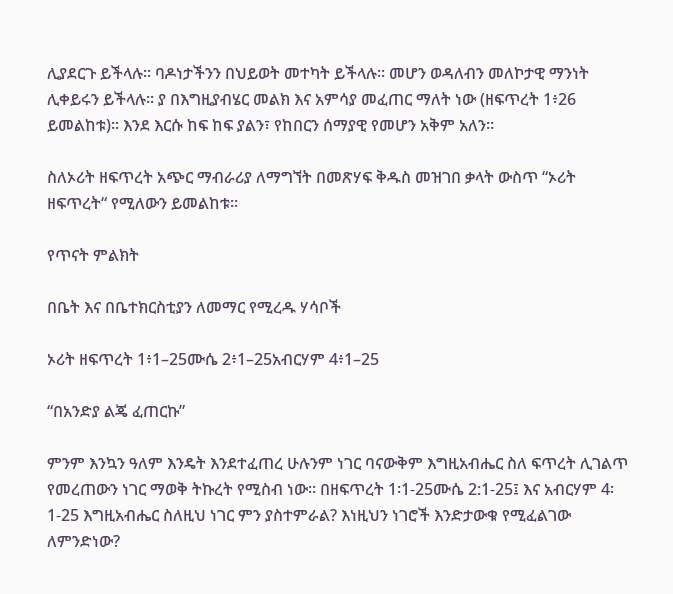ሊያደርጉ ይችላሉ፡፡ ባዶነታችንን በህይወት መተካት ይችላሉ። መሆን ወዳለብን መለኮታዊ ማንነት ሊቀይሩን ይችላሉ። ያ በእግዚያብሄር መልክ እና አምሳያ መፈጠር ማለት ነው (ዘፍጥረት 1፥26 ይመልከቱ)፡፡ እንደ እርሱ ከፍ ከፍ ያልን፣ የከበርን ሰማያዊ የመሆን አቅም አለን።

ስለኦሪት ዘፍጥረት አጭር ማብራሪያ ለማግኘት በመጽሃፍ ቅዱስ መዝገበ ቃላት ውስጥ “ኦሪት ዘፍጥረት“ የሚለውን ይመልከቱ፡፡

የጥናት ምልክት

በቤት እና በቤተክርስቲያን ለመማር የሚረዱ ሃሳቦች

ኦሪት ዘፍጥረት 1፥1–25ሙሴ 2፥1–25አብርሃም 4፥1–25

“በአንድያ ልጄ ፈጠርኩ”

ምንም እንኳን ዓለም እንዴት እንደተፈጠረ ሁሉንም ነገር ባናውቅም እግዚአብሔር ስለ ፍጥረት ሊገልጥ የመረጠውን ነገር ማወቅ ትኩረት የሚስብ ነው። በዘፍጥረት 1፡1-25ሙሴ 2:1-25፤ እና አብርሃም 4፡1-25 እግዚአብሔር ስለዚህ ነገር ምን ያስተምራል? እነዚህን ነገሮች እንድታውቁ የሚፈልገው ለምንድነው?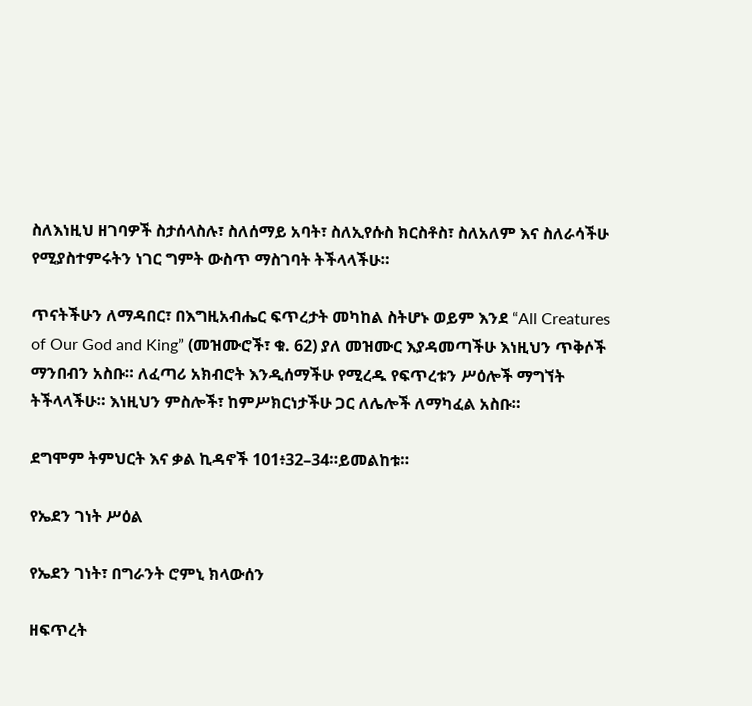ስለእነዚህ ዘገባዎች ስታሰላስሉ፣ ስለሰማይ አባት፣ ስለኢየሱስ ክርስቶስ፣ ስለአለም እና ስለራሳችሁ የሚያስተምሩትን ነገር ግምት ውስጥ ማስገባት ትችላላችሁ።

ጥናትችሁን ለማዳበር፣ በእግዚአብሔር ፍጥረታት መካከል ስትሆኑ ወይም እንደ “All Creatures of Our God and King” (መዝሙሮች፣ ቁ. 62) ያለ መዝሙር እያዳመጣችሁ እነዚህን ጥቅሶች ማንበብን አስቡ። ለፈጣሪ አክብሮት እንዲሰማችሁ የሚረዱ የፍጥረቱን ሥዕሎች ማግኘት ትችላላችሁ። እነዚህን ምስሎች፣ ከምሥክርነታችሁ ጋር ለሌሎች ለማካፈል አስቡ።

ደግሞም ትምህርት እና ቃል ኪዳኖች 101፥32–34።ይመልከቱ።

የኤደን ገነት ሥዕል

የኤደን ገነት፣ በግራንት ሮምኒ ክላውሰን

ዘፍጥረት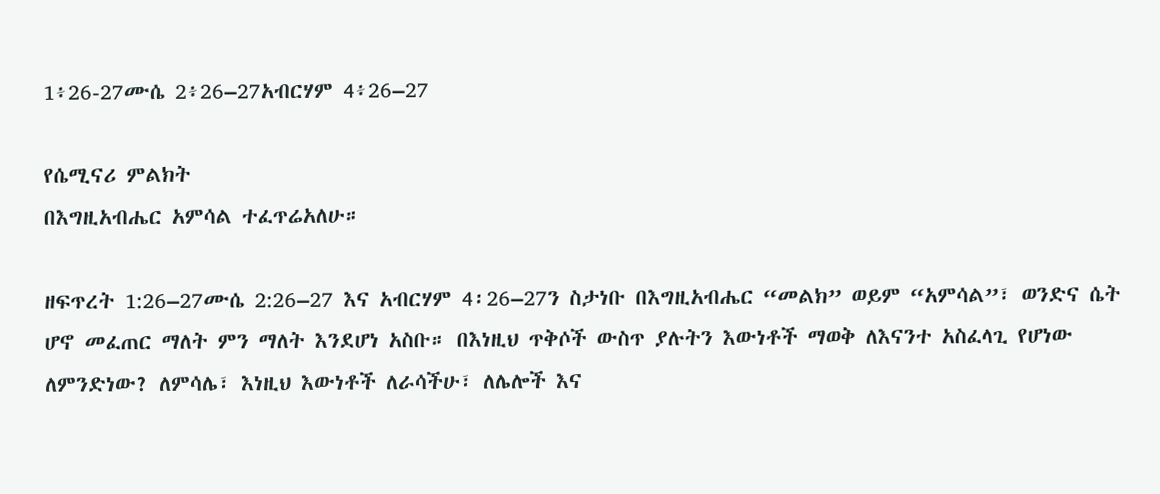1፥26-27ሙሴ 2፥26–27አብርሃም 4፥26–27

የሴሚናሪ ምልክት
በእግዚአብሔር አምሳል ተፈጥሬአለሁ።

ዘፍጥረት 1:26–27ሙሴ 2:26–27 እና አብርሃም 4፡26–27ን ስታነቡ በእግዚአብሔር “መልክ” ወይም “አምሳል”፣ ወንድና ሴት ሆኖ መፈጠር ማለት ምን ማለት እንደሆነ አስቡ። በእነዚህ ጥቅሶች ውስጥ ያሉትን እውነቶች ማወቅ ለእናንተ አስፈላጊ የሆነው ለምንድነው? ለምሳሌ፣ እነዚህ እውነቶች ለራሳችሁ፣ ለሌሎች እና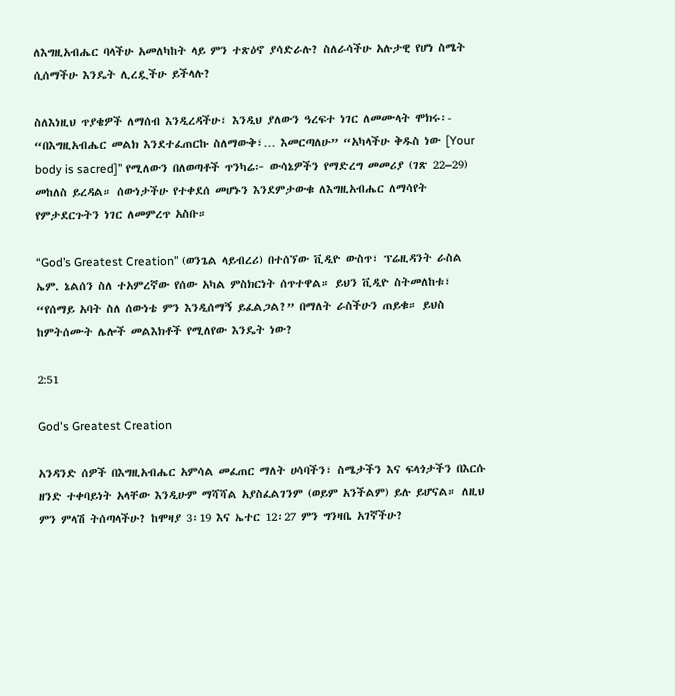ለእግዚአብሔር ባላችሁ አመለካከት ላይ ምን ተጽዕኖ ያሳድራሉ? ስለራሳችሁ አሉታዊ የሆነ ስሜት ሲሰማችሁ እንዴት ሊረዷችሁ ይችላሉ?

ስለእነዚህ ጥያቄዎች ለማሰብ እንዲረዳችሁ፣ እንዲህ ያለውን ዓረፍተ ነገር ለመሙላት ሞክሩ፡- “በእግዚአብሔር መልክ እንደተፈጠርኩ ስለማውቅ፣… እመርጣለሁ” “አካላችሁ ቅዱስ ነው [Your body is sacred]” የሚለውን በለወጣቶች ጥንካሬ፦ ውሳኔዎችን የማድረግ መመሪያ (ገጽ 22–29) መከለስ ይረዳል። ሰውነታችሁ የተቀደሰ መሆኑን እንደምታውቁ ለእግዚአብሔር ለማሳየት የምታደርጉትን ነገር ለመምረጥ አስቡ።

“God’s Greatest Creation” (ወንጌል ላይብረሪ) በተሰኘው ቪዲዮ ውስጥ፣ ፕሬዚዳንት ራስል ኤም. ኔልሰን ስለ ተአምረኛው የሰው አካል ምስክርነት ሰጥተዋል። ይህን ቪዲዮ ስትመለከቱ፣ “የሰማይ አባት ስለ ሰውነቴ ምን እንዲሰማኝ ይፈልጋል?” በማለት ራስችሁን ጠይቁ። ይህስ ከምትሰሙት ሌሎች መልእክቶች የሚለየው እንዴት ነው?

2:51

God's Greatest Creation

አንዳንድ ሰዎች በእግዚአብሔር አምሳል መፈጠር ማለት ሀሳባችን፣ ስሜታችን እና ፍላጎታችን በእርሱ ዘንድ ተቀባይነት አላቸው እንዲሁም ማሻሻል አያስፈልገንም (ወይም አንችልም) ይሉ ይሆናል። ለዚህ ምን ምላሽ ትሰጣላችሁ? ከሞዛያ 3፡19 እና ኤተር 12፡27 ምን ግንዛቤ አገኛችሁ?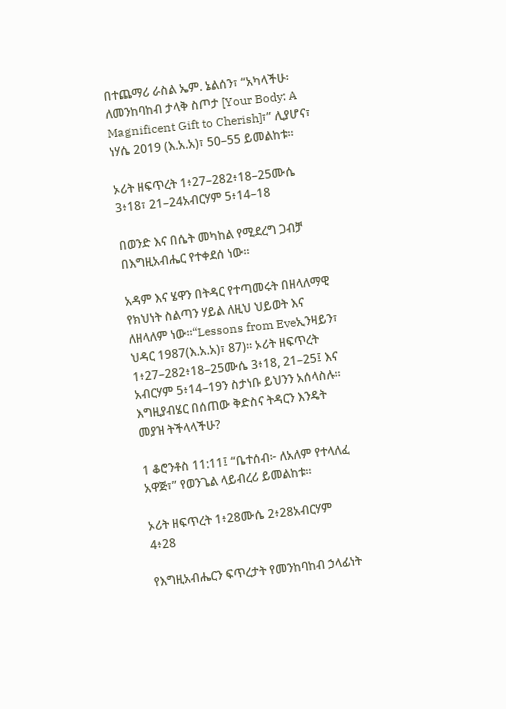በተጨማሪ ራስል ኤም. ኔልሰን፣ “አካላችሁ፡ ለመንከባከብ ታላቅ ስጦታ [Your Body: A Magnificent Gift to Cherish]፣” ሊያሆና፣ ነሃሴ 2019 (እ.አ.አ)፣ 50–55 ይመልከቱ።

ኦሪት ዘፍጥረት 1፥27–282፥18–25ሙሴ 3፥18፣ 21–24አብርሃም 5፥14–18

በወንድ እና በሴት መካከል የሚደረግ ጋብቻ በእግዚአብሔር የተቀደሰ ነው።

አዳም እና ሄዋን በትዳር የተጣመሩት በዘላለማዊ የክህነት ስልጣን ሃይል ለዚህ ህይወት እና ለዘላለም ነው፡፡“Lessons from Eveኢንዛይን፣ ህዳር 1987(እ.አ.አ)፣ 87)፡፡ ኦሪት ዘፍጥረት 1፥27–282፥18–25ሙሴ 3፥18, 21–25፤ እና አብርሃም 5፥14–19ን ስታነቡ ይህንን አሰላስሉ፡፡ እግዚያብሄር በሰጠው ቅድስና ትዳርን እንዴት መያዝ ትችላላችሁ?

1 ቆሮንቶስ 11:11፤ “ቤተሰብ፦ ለአለም የተላለፈ አዋጅ፣” የወንጌል ላይብረሪ ይመልከቱ።

ኦሪት ዘፍጥረት 1፥28ሙሴ 2፥28አብርሃም 4፥28

የእግዚአብሔርን ፍጥረታት የመንከባከብ ኃላፊነት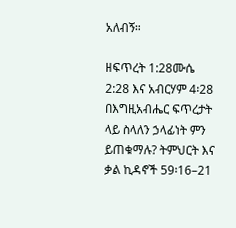አለብኝ።

ዘፍጥረት 1:28ሙሴ 2:28 እና አብርሃም 4፡28 በእግዚአብሔር ፍጥረታት ላይ ስላለን ኃላፊነት ምን ይጠቁማሉ? ትምህርት እና ቃል ኪዳኖች 59፡16–21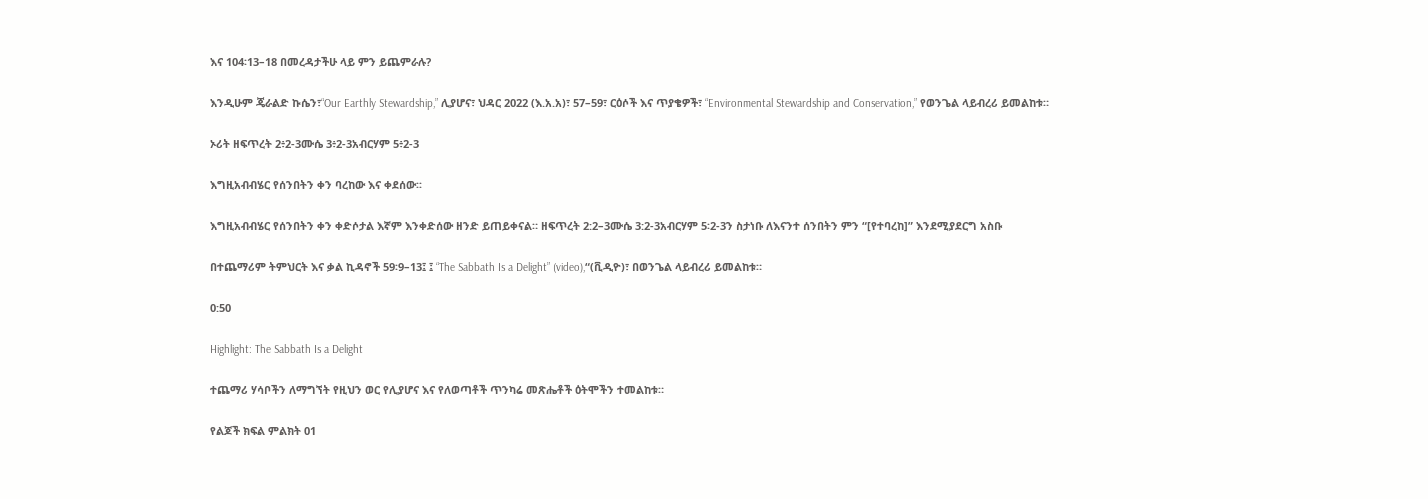እና 104፡13–18 በመረዳታችሁ ላይ ምን ይጨምራሉ?

እንዲሁም ጄራልድ ኩሴን፣“Our Earthly Stewardship,” ሊያሆና፣ ህዳር 2022 (እ.አ.አ)፣ 57–59፣ ርዕሶች እና ጥያቄዎች፣ “Environmental Stewardship and Conservation,” የወንጌል ላይብረሪ ይመልከቱ።

ኦሪት ዘፍጥረት 2፥2-3ሙሴ 3፥2-3አብርሃም 5፥2-3

እግዚአብብሄር የሰንበትን ቀን ባረከው እና ቀደሰው፡፡

እግዚአብብሄር የሰንበትን ቀን ቀድሶታል እኛም እንቀድሰው ዘንድ ይጠይቀናል። ዘፍጥረት 2:2–3ሙሴ 3:2-3አብርሃም 5፡2-3ን ስታነቡ ለእናንተ ሰንበትን ምን “[የተባረከ]” እንደሚያደርግ አስቡ

በተጨማሪም ትምህርት እና ቃል ኪዳኖች 59፡9–13፤ ፤ “The Sabbath Is a Delight” (video),“(ቪዲዮ)፣ በወንጌል ላይብረሪ ይመልከቱ።

0:50

Highlight: The Sabbath Is a Delight

ተጨማሪ ሃሳቦችን ለማግኘት የዚህን ወር የሊያሆና እና የለወጣቶች ጥንካሬ መጽሔቶች ዕትሞችን ተመልከቱ።

የልጆች ክፍል ምልክት 01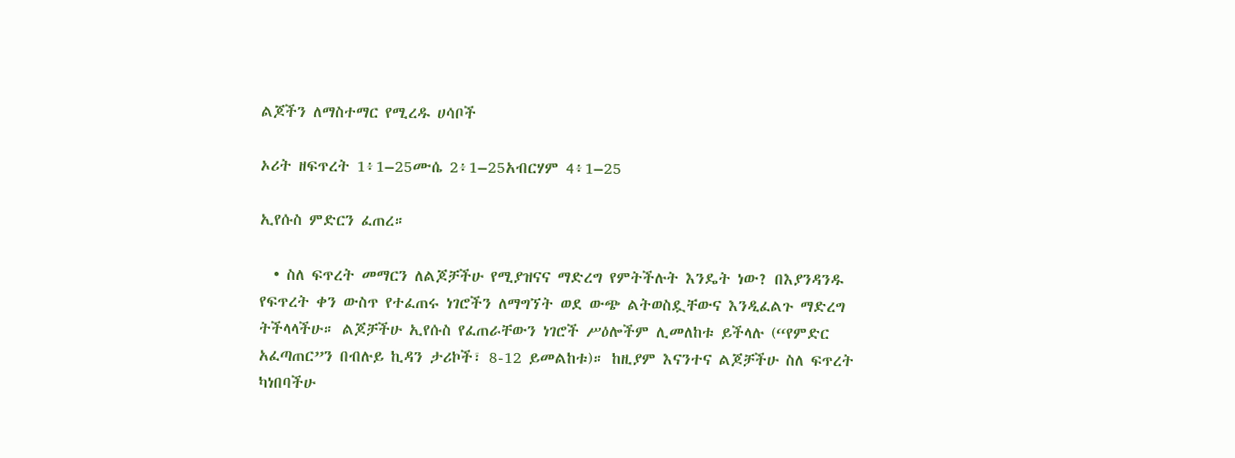ልጆችን ለማስተማር የሚረዱ ሀሳቦች

ኦሪት ዘፍጥረት 1፥1–25ሙሴ 2፥1–25አብርሃም 4፥1–25

ኢየሱስ ምድርን ፈጠረ።

  • ስለ ፍጥረት መማርን ለልጆቻችሁ የሚያዝናና ማድረግ የምትችሉት እንዴት ነው? በእያንዳንዱ የፍጥረት ቀን ውስጥ የተፈጠሩ ነገሮችን ለማግኘት ወደ ውጭ ልትወስዷቸውና እንዲፈልጉ ማድረግ ትችላላችሁ። ልጆቻችሁ ኢየሱስ የፈጠራቸውን ነገሮች ሥዕሎችም ሊመለከቱ ይችላሉ (“የምድር አፈጣጠር”ን በብሉይ ኪዳን ታሪኮች፣ 8-12 ይመልከቱ)። ከዚያም እናንተና ልጆቻችሁ ስለ ፍጥረት ካነበባችሁ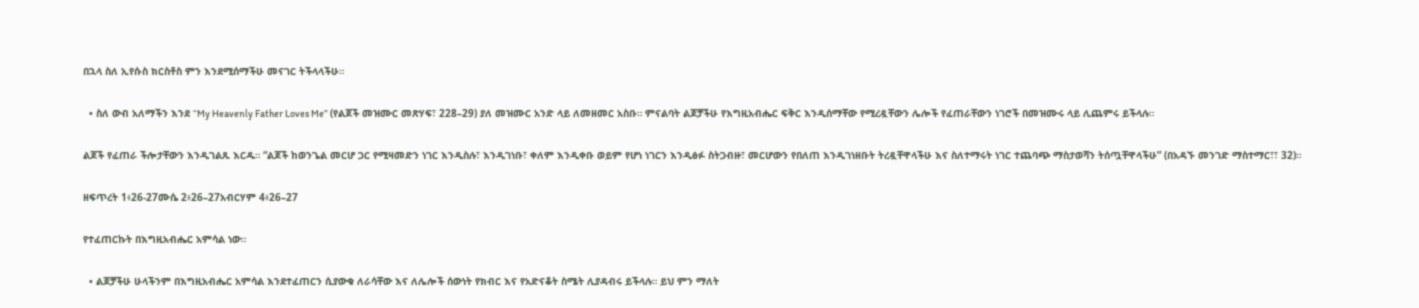በኋላ ስለ ኢየሱስ ክርስቶስ ምን እንደሚሰማችሁ መናገር ትችላላችሁ።

  • ስለ ውብ አለማችን እንደ “My Heavenly Father Loves Me” (የልጆች መዝሙር መጽሃፍ፣ 228–29) ያለ መዝሙር አንድ ላይ ለመዘመር አስቡ። ምናልባት ልጆቻችሁ የእግዚአብሔር ፍቅር እንዲሰማቸው የሚረዷቸውን ሌሎች የፈጠራቸውን ነገሮች በመዝሙሩ ላይ ሊጨምሩ ይችላሉ።

ልጆች የፈጠራ ችሎታቸውን እንዲገልጹ እርዱ። “ልጆች ከወንጌል መርሆ ጋር የሚዛመድን ነገር እንዲስሉ፣ እንዲገነቡ፣ ቀለም እንዲቀቡ ወይም የሆነ ነገርን እንዲፅፉ ስትጋብዙ፣ መርሆውን የበለጠ እንዲገነዘቡት ትረዷቸዋላችሁ እና ስለተማሩት ነገር ተጨባጭ ማስታወሻን ትሰጧቸዋላችሁ” (በአዳኙ መንገድ ማስተማር፣፣ 32)።

ዘፍጥረት 1፥26-27ሙሴ 2፥26–27አብርሃም 4፥26–27

የተፈጠርኩት በእግዚአብሔር አምሳል ነው።

  • ልጆቻችሁ ሁላችንም በእግዚአብሔር አምሳል እንደተፈጠርን ሲያውቁ ለራሳቸው እና ለሌሎች ሰውነት የክብር እና የአድናቆት ስሜት ሊያዳብሩ ይችላሉ። ይህ ምን ማለት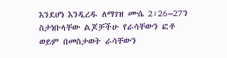እንደሆነ እንዲረዱ ለማገዝ ሙሴ 2፡26–27ን ስታነቡላቸው ልጆቻችሁ የራሳቸውን ፎቶ ወይም በመስታወት ራሳቸውን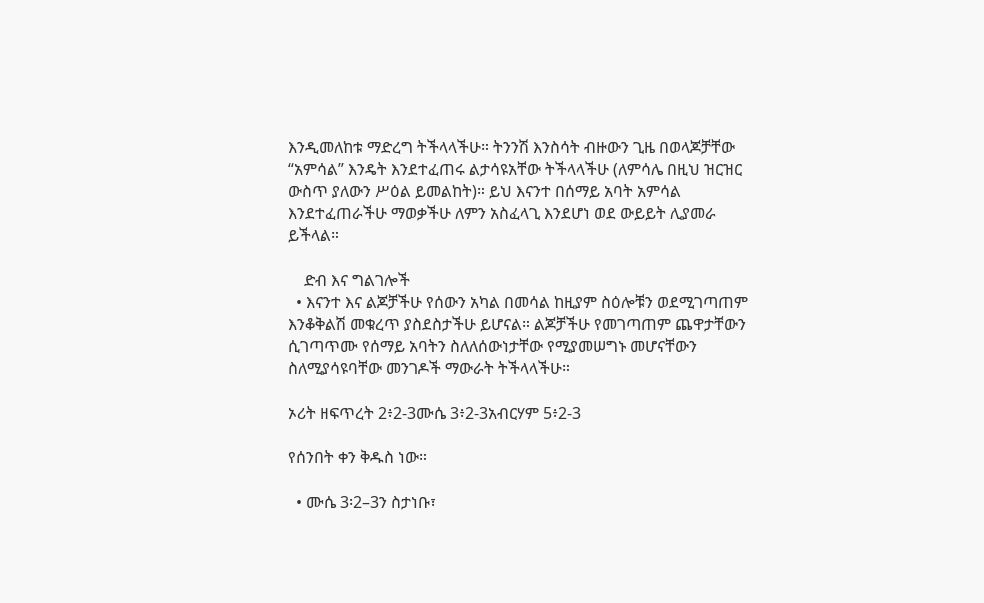እንዲመለከቱ ማድረግ ትችላላችሁ። ትንንሽ እንስሳት ብዙውን ጊዜ በወላጆቻቸው “አምሳል” እንዴት እንደተፈጠሩ ልታሳዩአቸው ትችላላችሁ (ለምሳሌ በዚህ ዝርዝር ውስጥ ያለውን ሥዕል ይመልከት)። ይህ እናንተ በሰማይ አባት አምሳል እንደተፈጠራችሁ ማወቃችሁ ለምን አስፈላጊ እንደሆነ ወደ ውይይት ሊያመራ ይችላል።

    ድብ እና ግልገሎች
  • እናንተ እና ልጆቻችሁ የሰውን አካል በመሳል ከዚያም ስዕሎቹን ወደሚገጣጠም እንቆቅልሽ መቁረጥ ያስደስታችሁ ይሆናል። ልጆቻችሁ የመገጣጠም ጨዋታቸውን ሲገጣጥሙ የሰማይ አባትን ስለለሰውነታቸው የሚያመሠግኑ መሆናቸውን ስለሚያሳዩባቸው መንገዶች ማውራት ትችላላችሁ።

ኦሪት ዘፍጥረት 2፥2-3ሙሴ 3፥2-3አብርሃም 5፥2-3

የሰንበት ቀን ቅዱስ ነው።

  • ሙሴ 3፡2–3ን ስታነቡ፣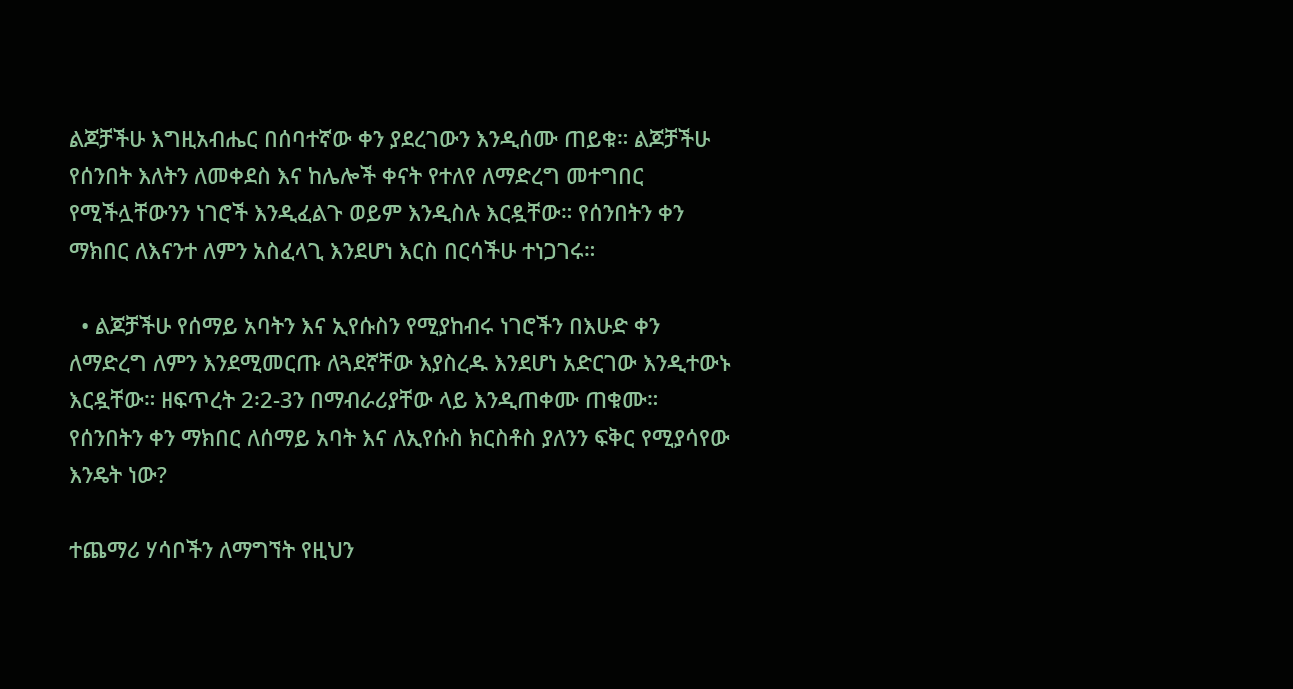ልጆቻችሁ እግዚአብሔር በሰባተኛው ቀን ያደረገውን እንዲሰሙ ጠይቁ። ልጆቻችሁ የሰንበት እለትን ለመቀደስ እና ከሌሎች ቀናት የተለየ ለማድረግ መተግበር የሚችሏቸውንን ነገሮች እንዲፈልጉ ወይም እንዲስሉ እርዷቸው። የሰንበትን ቀን ማክበር ለእናንተ ለምን አስፈላጊ እንደሆነ እርስ በርሳችሁ ተነጋገሩ።

  • ልጆቻችሁ የሰማይ አባትን እና ኢየሱስን የሚያከብሩ ነገሮችን በእሁድ ቀን ለማድረግ ለምን እንደሚመርጡ ለጓደኛቸው እያስረዱ እንደሆነ አድርገው እንዲተውኑ እርዷቸው። ዘፍጥረት 2፡2-3ን በማብራሪያቸው ላይ እንዲጠቀሙ ጠቁሙ። የሰንበትን ቀን ማክበር ለሰማይ አባት እና ለኢየሱስ ክርስቶስ ያለንን ፍቅር የሚያሳየው እንዴት ነው?

ተጨማሪ ሃሳቦችን ለማግኘት የዚህን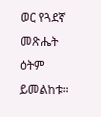ወር የጓደኛ መጽሔት ዕትም ይመልከቱ።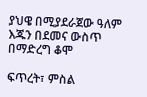ያህዌ በሚያደራጀው ዓለም እጁን በደመና ውስጥ በማድረግ ቆሞ

ፍጥረት፣ ምስል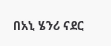በአኒ ሄንሪ ናደር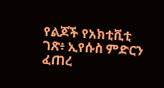የልጆች የአክቲቪቲ ገጽ፥ ኢየሱስ ምድርን ፈጠረ